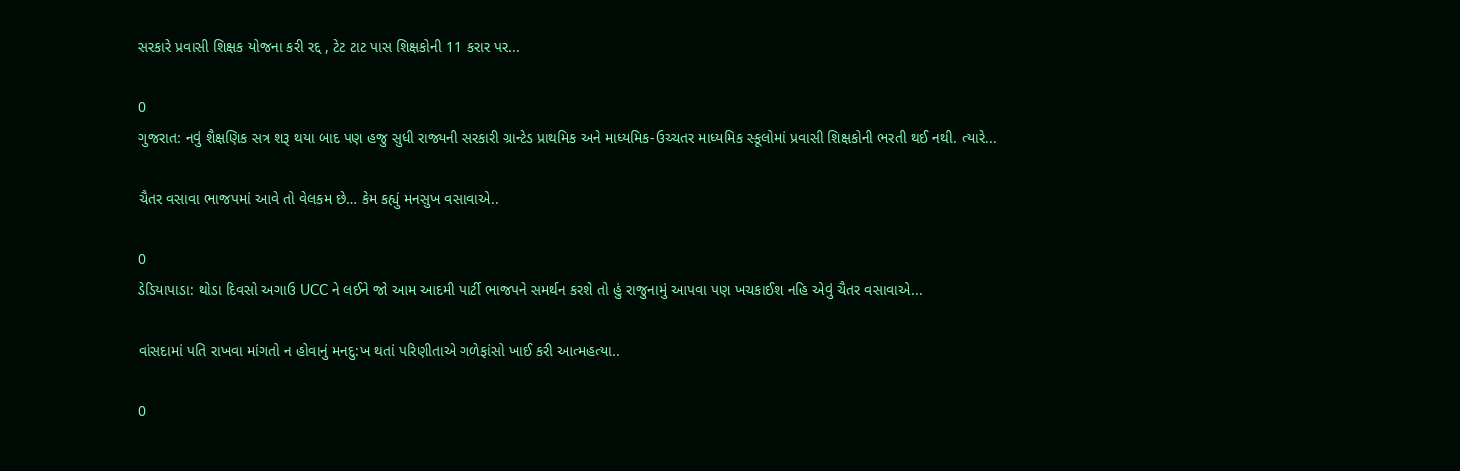સરકારે પ્રવાસી શિક્ષક યોજના કરી રદ્દ , ટેટ ટાટ પાસ શિક્ષકોની 11 કરાર પર...

0
ગુજરાત: નવું શૈક્ષણિક સત્ર શરૂ થયા બાદ પણ હજુ સુધી રાજ્યની સરકારી ગ્રાન્ટેડ પ્રાથમિક અને માધ્યમિક-ઉચ્ચતર માધ્યમિક સ્કૂલોમાં પ્રવાસી શિક્ષકોની ભરતી થઈ નથી. ત્યારે...

ચૈતર વસાવા ભાજપમાં આવે તો વેલકમ છે… કેમ કહ્યું મનસુખ વસાવાએ..

0
ડેડિયાપાડા: થોડા દિવસો અગાઉ UCC ને લઈને જો આમ આદમી પાર્ટી ભાજપને સમર્થન કરશે તો હું રાજુનામું આપવા પણ ખચકાઈશ નહિ એવું ચૈતર વસાવાએ...

વાંસદામાં પતિ રાખવા માંગતો ન હોવાનું મનદુ:ખ થતાં પરિણીતાએ ગળેફાંસો ખાઈ કરી આત્મહત્યા..

0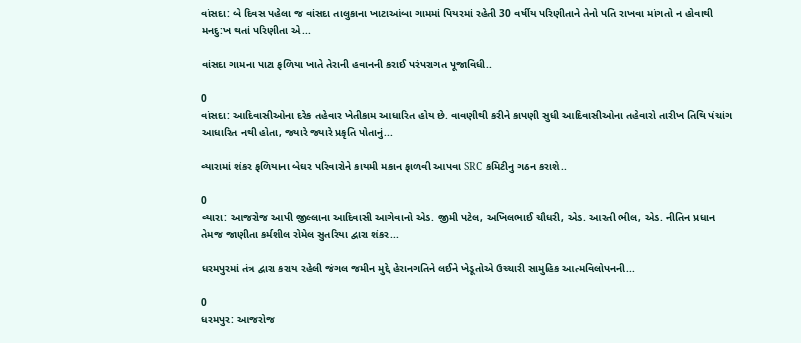વાંસદા: બે દિવસ પહેલા જ વાંસદા તાલુકાના ખાટાઆંબા ગામમાં પિયરમાં રહેતી 30 વર્ષીય પરિણીતાને તેનો પતિ રાખવા માંગતો ન હોવાથી મનદુ:ખ થતાં પરિણીતા એ...

વાંસદા ગામના પાટા ફળિયા ખાતે તેરાની હવાનની કરાઈ પરંપરાગત પૂજાવિધી..

0
વાંસદા: આદિવાસીઓના દરેક તહેવાર ખેતીકામ આધારિત હોય છે. વાવણીથી કરીને કાપણી સુધી આદિવાસીઓના તહેવારો તારીખ તિથિ પંચાંગ આધારિત નથી હોતા, જ્યારે જ્યારે પ્રકૃતિ પોતાનું...

વ્યારામાં શંકર ફળિયાના બેઘર પરિવારોને કાયમી મકાન ફાળવી આપવા SRC કમિટીનુ ગઠન કરાશે..

0
વ્યારા: આજરોજ આપી જીલ્લાના આદિવાસી આગેવાનો એડ. જીમી પટેલ, અખિલભાઈ ચૌધરી, એડ. આરતી ભીલ, એડ. નીતિન પ્રધાન તેમજ જાણીતા કર્મશીલ રોમેલ સુતરિયા દ્વારા શંકર...

ધરમપુરમાં તંત્ર દ્વારા કરાય રહેલી જંગલ જમીન મુદ્દે હેરાનગતિને લઈને ખેડૂતોએ ઉચ્ચારી સામુહિક આત્મવિલોપનની...

0
ધરમપુર: આજરોજ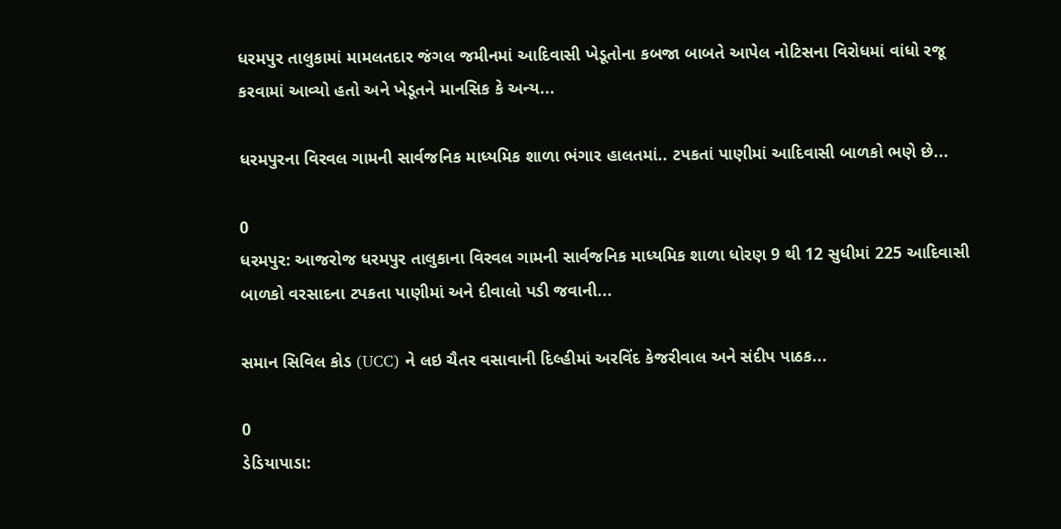ધરમપુર તાલુકામાં મામલતદાર જંગલ જમીનમાં આદિવાસી ખેડૂતોના કબજા બાબતે આપેલ નોટિસના વિરોધમાં વાંધો રજૂ કરવામાં આવ્યો હતો અને ખેડૂતને માનસિક કે અન્ય...

ધરમપુરના વિરવલ ગામની સાર્વજનિક માધ્યમિક શાળા ભંગાર હાલતમાં.. ટપકતાં પાણીમાં આદિવાસી બાળકો ભણે છે...

0
ધરમપુર: આજરોજ ધરમપુર તાલુકાના વિરવલ ગામની સાર્વજનિક માધ્યમિક શાળા ધોરણ 9 થી 12 સુધીમાં 225 આદિવાસી બાળકો વરસાદના ટપકતા પાણીમાં અને દીવાલો પડી જવાની...

સમાન સિવિલ કોડ (UCC) ને લઇ ચૈતર વસાવાની દિલ્હીમાં અરવિંદ કેજરીવાલ અને સંદીપ પાઠક...

0
ડેડિયાપાડા: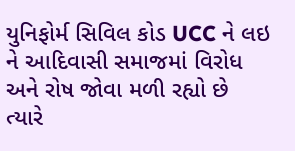યુનિફોર્મ સિવિલ કોડ UCC ને લઇ ને આદિવાસી સમાજમાં વિરોધ અને રોષ જોવા મળી રહ્યો છે ત્યારે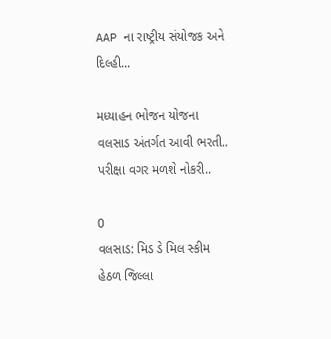AAP ના રાષ્ટ્રીય સંયોજક અને દિલ્હી...

મધ્યાહન ભોજન યોજના વલસાડ અંતર્ગત આવી ભરતી.. પરીક્ષા વગર મળશે નોકરી..

0
વલસાડ: મિડ ડે મિલ સ્કીમ હેઠળ જિલ્લા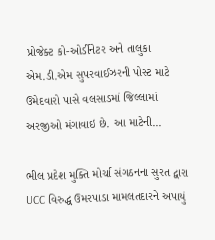પ્રોજેક્ટ કો-ઓર્ડીનેટર અને તાલુકા એમ.ડી.એમ સુપરવાઈઝરની પોસ્ટ માટે ઉમેદવારો પાસે વલસાડમાં જિલ્લામાં અરજીઓ મંગાવાઇ છે. આ માટેની...

ભીલ પ્રદેશ મુક્તિ મોર્ચા સંગઠનના સુરત દ્વારા UCC વિરુદ્ધ ઉમરપાડા મામલતદારને અપાયું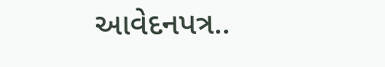આવેદનપત્ર..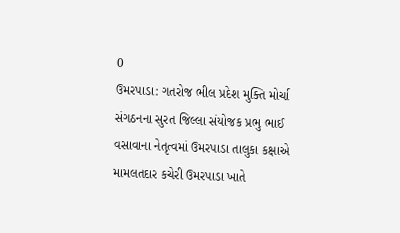0
ઉમરપાડા: ગતરોજ ભીલ પ્રદેશ મુક્તિ મોર્ચા સંગઠનના સુરત જિલ્લા સંયોજક પ્રભુ ભાઈ વસાવાના નેતૃત્વમાં ઉમરપાડા તાલુકા કક્ષાએ મામલતદાર કચેરી ઉમરપાડા ખાતે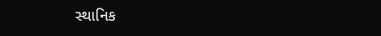સ્થાનિક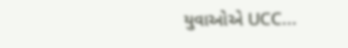યુવાઓએ UCC...